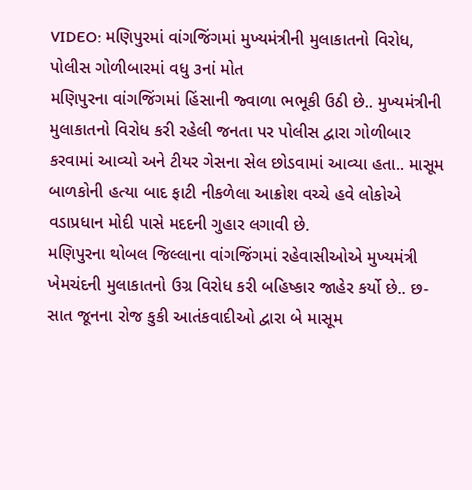VIDEO: મણિપુરમાં વાંગજિંગમાં મુખ્યમંત્રીની મુલાકાતનો વિરોધ, પોલીસ ગોળીબારમાં વધુ ૩નાં મોત
મણિપુરના વાંગજિંગમાં હિંસાની જ્વાળા ભભૂકી ઉઠી છે.. મુખ્યમંત્રીની મુલાકાતનો વિરોધ કરી રહેલી જનતા પર પોલીસ દ્વારા ગોળીબાર કરવામાં આવ્યો અને ટીયર ગેસના સેલ છોડવામાં આવ્યા હતા.. માસૂમ બાળકોની હત્યા બાદ ફાટી નીકળેલા આક્રોશ વચ્ચે હવે લોકોએ વડાપ્રધાન મોદી પાસે મદદની ગુહાર લગાવી છે.
મણિપુરના થોબલ જિલ્લાના વાંગજિંગમાં રહેવાસીઓએ મુખ્યમંત્રી ખેમચંદની મુલાકાતનો ઉગ્ર વિરોધ કરી બહિષ્કાર જાહેર કર્યો છે.. છ-સાત જૂનના રોજ કુકી આતંકવાદીઓ દ્વારા બે માસૂમ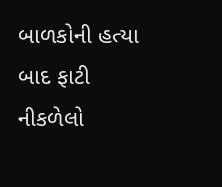બાળકોની હત્યા બાદ ફાટી નીકળેલો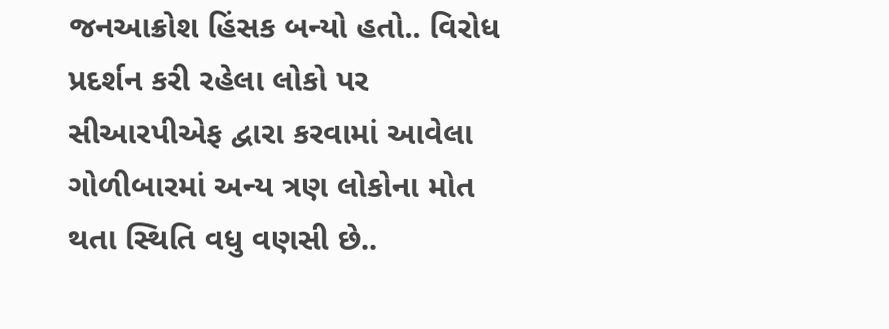જનઆક્રોશ હિંસક બન્યો હતો.. વિરોધ પ્રદર્શન કરી રહેલા લોકો પર સીઆરપીએફ દ્વારા કરવામાં આવેલા ગોળીબારમાં અન્ય ત્રણ લોકોના મોત થતા સ્થિતિ વધુ વણસી છે..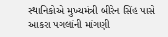સ્થાનિકોએ મુખ્યમંત્રી બીરેન સિંહ પાસે આકરા પગલાંની માંગણી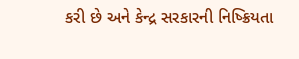કરી છે અને કેન્દ્ર સરકારની નિષ્ક્રિયતા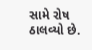સામે રોષ ઠાલવ્યો છે.